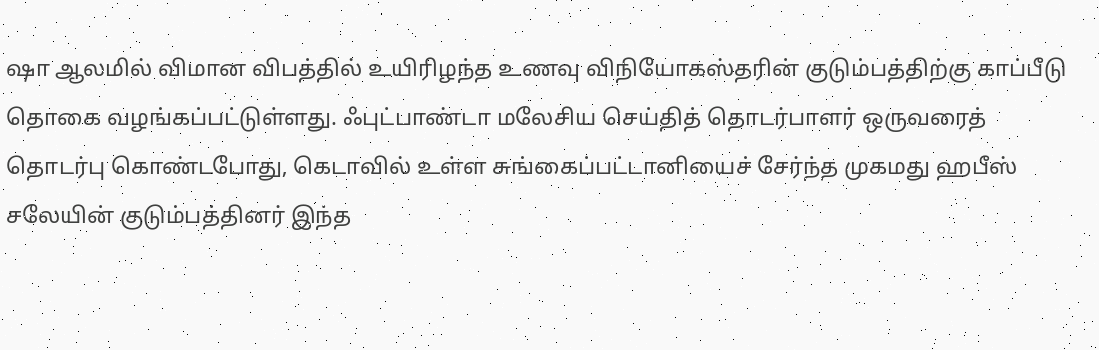ஷா ஆலமில் விமான விபத்தில் உயிரிழந்த உணவு விநியோகஸ்தரின் குடும்பத்திற்கு காப்பீடு தொகை வழங்கப்பட்டுள்ளது. ஃபுட்பாண்டா மலேசிய செய்தித் தொடர்பாளர் ஒருவரைத் தொடர்பு கொண்டபோது, கெடாவில் உள்ள சுங்கைப்பட்டானியைச் சேர்ந்த முகமது ஹபீஸ் சலேயின் குடும்பத்தினர் இந்த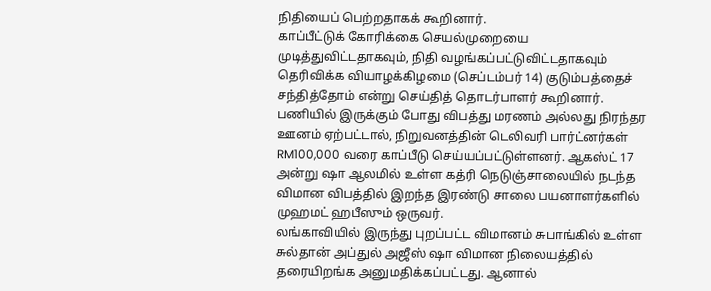நிதியைப் பெற்றதாகக் கூறினார்.
காப்பீட்டுக் கோரிக்கை செயல்முறையை முடித்துவிட்டதாகவும், நிதி வழங்கப்பட்டுவிட்டதாகவும் தெரிவிக்க வியாழக்கிழமை (செப்டம்பர் 14) குடும்பத்தைச் சந்தித்தோம் என்று செய்தித் தொடர்பாளர் கூறினார்.
பணியில் இருக்கும் போது விபத்து மரணம் அல்லது நிரந்தர ஊனம் ஏற்பட்டால், நிறுவனத்தின் டெலிவரி பார்ட்னர்கள் RM100,000 வரை காப்பீடு செய்யப்பட்டுள்ளனர். ஆகஸ்ட் 17 அன்று ஷா ஆலமில் உள்ள கத்ரி நெடுஞ்சாலையில் நடந்த விமான விபத்தில் இறந்த இரண்டு சாலை பயனாளர்களில் முஹமட் ஹபீஸும் ஒருவர்.
லங்காவியில் இருந்து புறப்பட்ட விமானம் சுபாங்கில் உள்ள சுல்தான் அப்துல் அஜீஸ் ஷா விமான நிலையத்தில் தரையிறங்க அனுமதிக்கப்பட்டது. ஆனால்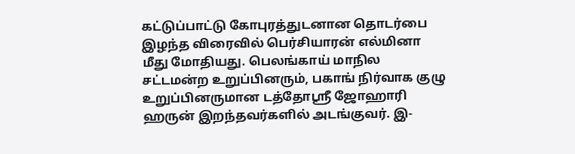கட்டுப்பாட்டு கோபுரத்துடனான தொடர்பை இழந்த விரைவில் பெர்சியாரன் எல்மினா மீது மோதியது. பெலங்காய் மாநில சட்டமன்ற உறுப்பினரும், பகாங் நிர்வாக குழு உறுப்பினருமான டத்தோஸ்ரீ ஜோஹாரி ஹருன் இறந்தவர்களில் அடங்குவர். இ-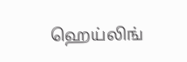ஹெய்லிங்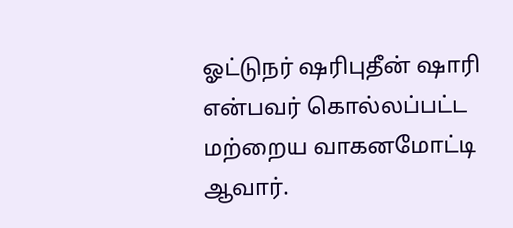ஓட்டுநர் ஷரிபுதீன் ஷாரி என்பவர் கொல்லப்பட்ட மற்றைய வாகனமோட்டி ஆவார்.